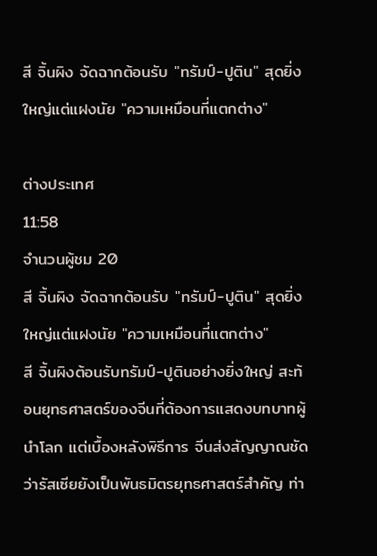สี จิ้นผิง จัดฉากต้อนรับ "ทรัมป์-ปูติน" สุดยิ่งใหญ่แต่แฝงนัย "ความเหมือนที่แตกต่าง"

ต่างประเทศ
11:58
จำนวนผู้ชม 20
สี จิ้นผิง จัดฉากต้อนรับ "ทรัมป์-ปูติน" สุดยิ่งใหญ่แต่แฝงนัย "ความเหมือนที่แตกต่าง"
สี จิ้นผิงต้อนรับทรัมป์-ปูตินอย่างยิ่งใหญ่ สะท้อนยุทธศาสตร์ของจีนที่ต้องการแสดงบทบาทผู้นำโลก แต่เบื้องหลังพิธีการ จีนส่งสัญญาณชัดว่ารัสเซียยังเป็นพันธมิตรยุทธศาสตร์สำคัญ ท่า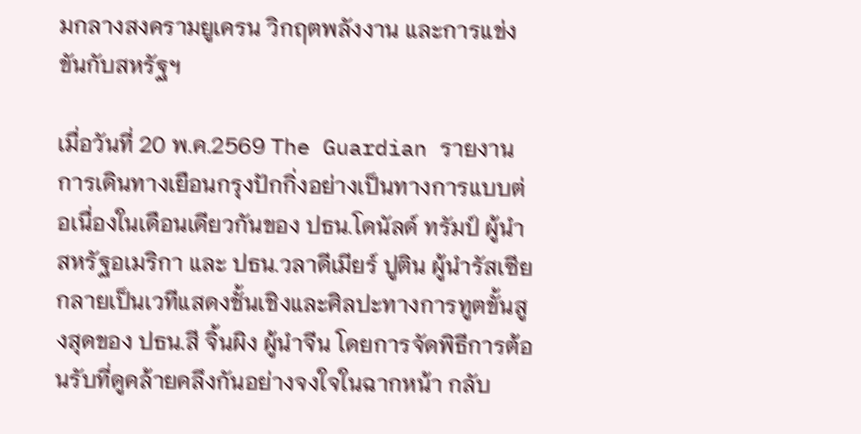มกลางสงครามยูเครน วิกฤตพลังงาน และการแข่งขันกับสหรัฐฯ

เมื่อวันที่ 20 พ.ค.2569 The Guardian รายงาน การเดินทางเยือนกรุงปักกิ่งอย่างเป็นทางการแบบต่อเนื่องในเดือนเดียวกันของ ปธน.โดนัลด์ ทรัมป์ ผู้นำสหรัฐอเมริกา และ ปธน.วลาดีเมียร์ ปูติน ผู้นำรัสเซีย กลายเป็นเวทีแสดงชั้นเชิงและศิลปะทางการทูตขั้นสูงสุดของ ปธน.สี จิ้นผิง ผู้นำจีน โดยการจัดพิธีการต้อนรับที่ดูคล้ายคลึงกันอย่างจงใจในฉากหน้า กลับ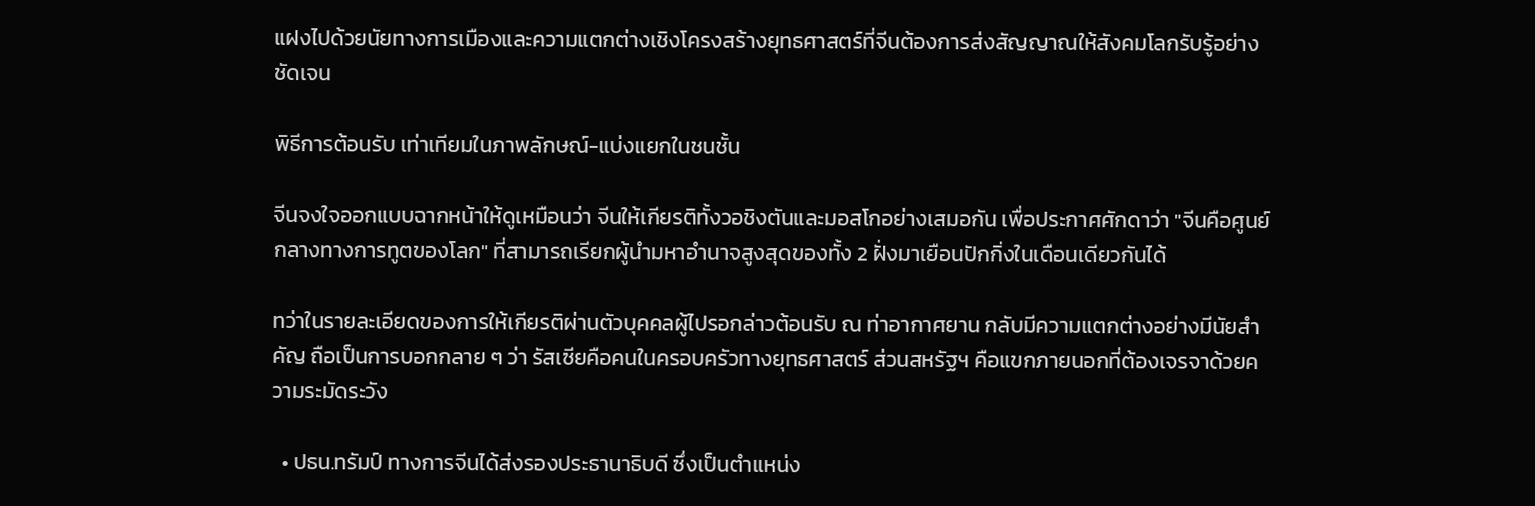แฝงไปด้วยนัยทางการเมืองและความแตกต่างเชิงโครงสร้างยุทธศาสตร์ที่จีนต้องการส่งสัญญาณให้สังคมโลกรับรู้อย่างชัดเจน

พิธีการต้อนรับ เท่าเทียมในภาพลักษณ์-แบ่งแยกในชนชั้น

จีนจงใจออกแบบฉากหน้าให้ดูเหมือนว่า จีนให้เกียรติทั้งวอชิงตันและมอสโกอย่างเสมอกัน เพื่อประกาศศักดาว่า "จีนคือศูนย์กลางทางการทูตของโลก" ที่สามารถเรียกผู้นำมหาอำนาจสูงสุดของทั้ง 2 ฝั่งมาเยือนปักกิ่งในเดือนเดียวกันได้

ทว่าในรายละเอียดของการให้เกียรติผ่านตัวบุคคลผู้ไปรอกล่าวต้อนรับ ณ ท่าอากาศยาน กลับมีความแตกต่างอย่างมีนัยสำคัญ ถือเป็นการบอกกลาย ๆ ว่า รัสเซียคือคนในครอบครัวทางยุทธศาสตร์ ส่วนสหรัฐฯ คือแขกภายนอกที่ต้องเจรจาด้วยความระมัดระวัง

  • ปธน.ทรัมป์ ทางการจีนได้ส่งรองประธานาธิบดี ซึ่งเป็นตำแหน่ง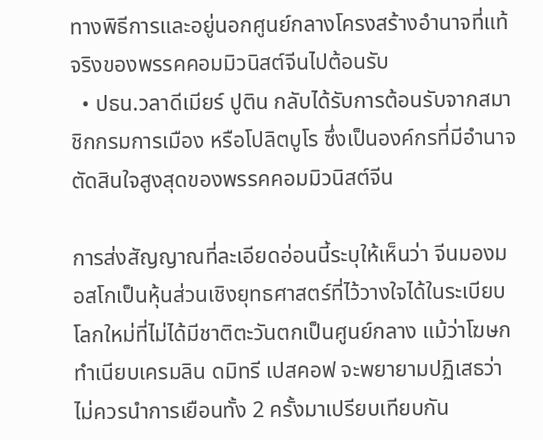ทางพิธีการและอยู่นอกศูนย์กลางโครงสร้างอำนาจที่แท้จริงของพรรคคอมมิวนิสต์จีนไปต้อนรับ
  • ปธน.วลาดีเมียร์ ปูติน กลับได้รับการต้อนรับจากสมาชิกกรมการเมือง หรือโปลิตบูโร ซึ่งเป็นองค์กรที่มีอำนาจตัดสินใจสูงสุดของพรรคคอมมิวนิสต์จีน

การส่งสัญญาณที่ละเอียดอ่อนนี้ระบุให้เห็นว่า จีนมองมอสโกเป็นหุ้นส่วนเชิงยุทธศาสตร์ที่ไว้วางใจได้ในระเบียบโลกใหม่ที่ไม่ได้มีชาติตะวันตกเป็นศูนย์กลาง แม้ว่าโฆษกทำเนียบเครมลิน ดมิทรี เปสคอฟ จะพยายามปฏิเสธว่าไม่ควรนำการเยือนทั้ง 2 ครั้งมาเปรียบเทียบกัน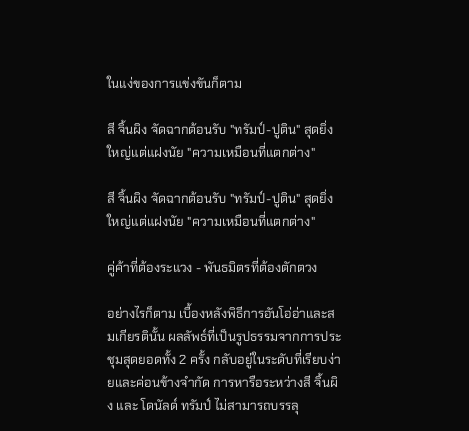ในแง่ของการแข่งขันก็ตาม

สี จิ้นผิง จัดฉากต้อนรับ "ทรัมป์-ปูติน" สุดยิ่งใหญ่แต่แฝงนัย "ความเหมือนที่แตกต่าง"

สี จิ้นผิง จัดฉากต้อนรับ "ทรัมป์-ปูติน" สุดยิ่งใหญ่แต่แฝงนัย "ความเหมือนที่แตกต่าง"

คู่ค้าที่ต้องระแวง - พันธมิตรที่ต้องตักตวง

อย่างไรก็ตาม เบื้องหลังพิธีการอันโอ่อ่าและสมเกียรตินั้น ผลลัพธ์ที่เป็นรูปธรรมจากการประชุมสุดยอดทั้ง 2 ครั้ง กลับอยู่ในระดับที่เรียบง่ายและค่อนข้างจำกัด การหารือระหว่างสี จิ้นผิง และ โดนัลด์ ทรัมป์ ไม่สามารถบรรลุ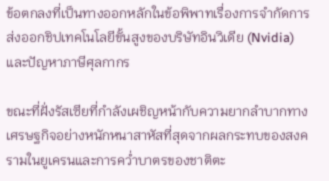ข้อตกลงที่เป็นทางออกหลักในข้อพิพาทเรื่องการจำกัดการส่งออกชิปเทคโนโลยีขั้นสูงของบริษัทอินวิเดีย (Nvidia) และปัญหาภาษีศุลกากร

ขณะที่ฝั่งรัสเซียที่กำลังเผชิญหน้ากับความยากลำบากทางเศรษฐกิจอย่างหนักหนาสาหัสที่สุดจากผลกระทบของสงครามในยูเครนและการคว่ำบาตรของชาติตะ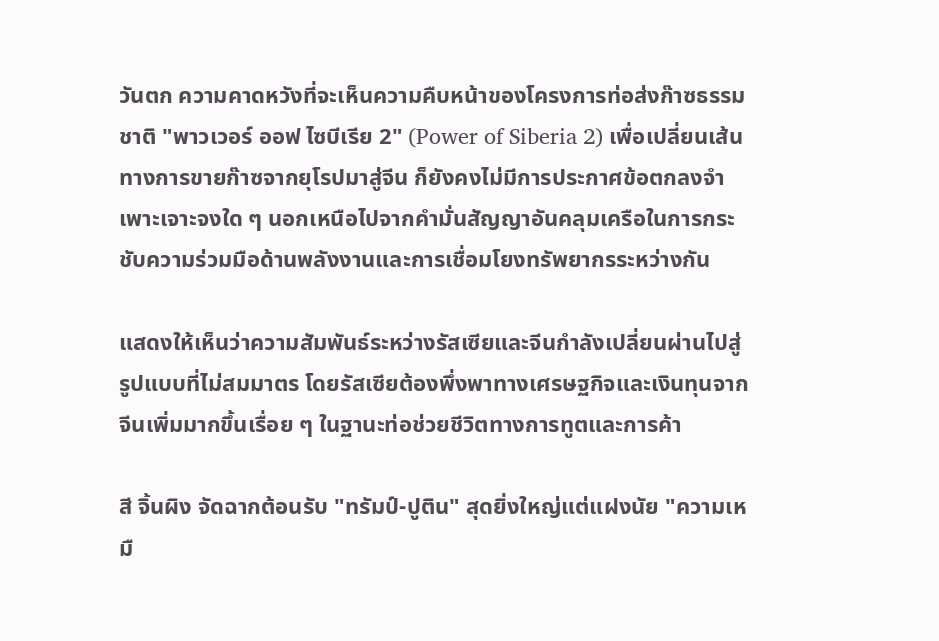วันตก ความคาดหวังที่จะเห็นความคืบหน้าของโครงการท่อส่งก๊าซธรรมชาติ "พาวเวอร์ ออฟ ไซบีเรีย 2" (Power of Siberia 2) เพื่อเปลี่ยนเส้นทางการขายก๊าซจากยุโรปมาสู่จีน ก็ยังคงไม่มีการประกาศข้อตกลงจำเพาะเจาะจงใด ๆ นอกเหนือไปจากคำมั่นสัญญาอันคลุมเครือในการกระชับความร่วมมือด้านพลังงานและการเชื่อมโยงทรัพยากรระหว่างกัน

แสดงให้เห็นว่าความสัมพันธ์ระหว่างรัสเซียและจีนกำลังเปลี่ยนผ่านไปสู่รูปแบบที่ไม่สมมาตร โดยรัสเซียต้องพึ่งพาทางเศรษฐกิจและเงินทุนจากจีนเพิ่มมากขึ้นเรื่อย ๆ ในฐานะท่อช่วยชีวิตทางการทูตและการค้า

สี จิ้นผิง จัดฉากต้อนรับ "ทรัมป์-ปูติน" สุดยิ่งใหญ่แต่แฝงนัย "ความเหมื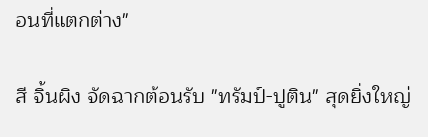อนที่แตกต่าง"

สี จิ้นผิง จัดฉากต้อนรับ "ทรัมป์-ปูติน" สุดยิ่งใหญ่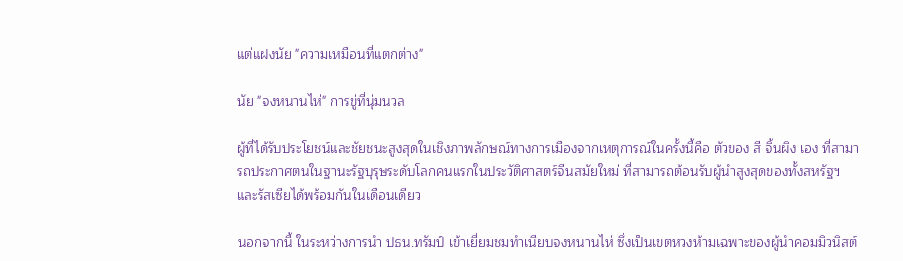แต่แฝงนัย "ความเหมือนที่แตกต่าง"

นัย "จงหนานไห่" การขู่ที่นุ่มนวล

ผู้ที่ได้รับประโยชน์และชัยชนะสูงสุดในเชิงภาพลักษณ์ทางการเมืองจากเหตุการณ์ในครั้งนี้คือ ตัวของ สี จิ้นผิง เอง ที่สามารถประกาศตนในฐานะรัฐบุรุษระดับโลกคนแรกในประวัติศาสตร์จีนสมัยใหม่ ที่สามารถต้อนรับผู้นำสูงสุดของทั้งสหรัฐฯ และรัสเซียได้พร้อมกันในเดือนเดียว

นอกจากนี้ ในระหว่างการนำ ปธน.ทรัมป์ เข้าเยี่ยมชมทำเนียบจงหนานไห่ ซึ่งเป็นเขตหวงห้ามเฉพาะของผู้นำคอมมิวนิสต์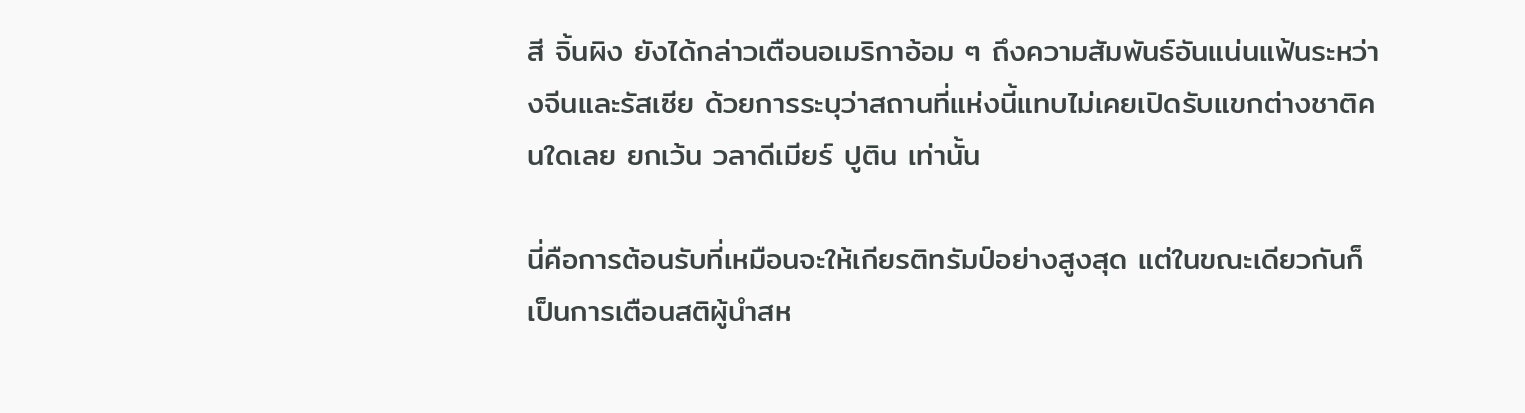สี จิ้นผิง ยังได้กล่าวเตือนอเมริกาอ้อม ๆ ถึงความสัมพันธ์อันแน่นแฟ้นระหว่างจีนและรัสเซีย ด้วยการระบุว่าสถานที่แห่งนี้แทบไม่เคยเปิดรับแขกต่างชาติคนใดเลย ยกเว้น วลาดีเมียร์ ปูติน เท่านั้น

นี่คือการต้อนรับที่เหมือนจะให้เกียรติทรัมป์อย่างสูงสุด แต่ในขณะเดียวกันก็เป็นการเตือนสติผู้นำสห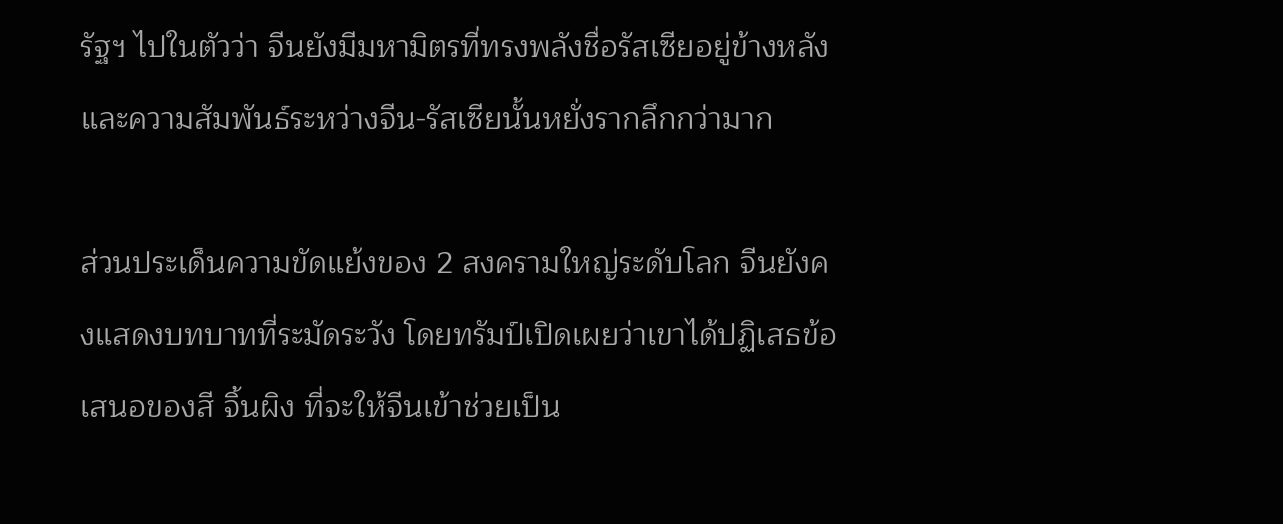รัฐฯ ไปในตัวว่า จีนยังมีมหามิตรที่ทรงพลังชื่อรัสเซียอยู่ข้างหลัง และความสัมพันธ์ระหว่างจีน-รัสเซียนั้นหยั่งรากลึกกว่ามาก

ส่วนประเด็นความขัดแย้งของ 2 สงครามใหญ่ระดับโลก จีนยังคงแสดงบทบาทที่ระมัดระวัง โดยทรัมป์เปิดเผยว่าเขาได้ปฏิเสธข้อเสนอของสี จิ้นผิง ที่จะให้จีนเข้าช่วยเป็น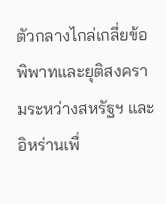ตัวกลางไกล่เกลี่ยข้อพิพาทและยุติสงครามระหว่างสหรัฐฯ และอิหร่านเพื่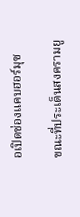อเปิดช่องแคบฮอร์มุซ

ขณะที่ประเด็นสงครามยู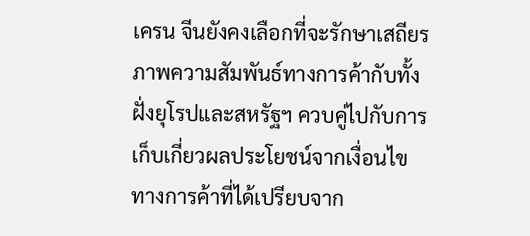เครน จีนยังคงเลือกที่จะรักษาเสถียรภาพความสัมพันธ์ทางการค้ากับทั้งฝั่งยุโรปและสหรัฐฯ ควบคู่ไปกับการเก็บเกี่ยวผลประโยชน์จากเงื่อนไขทางการค้าที่ได้เปรียบจาก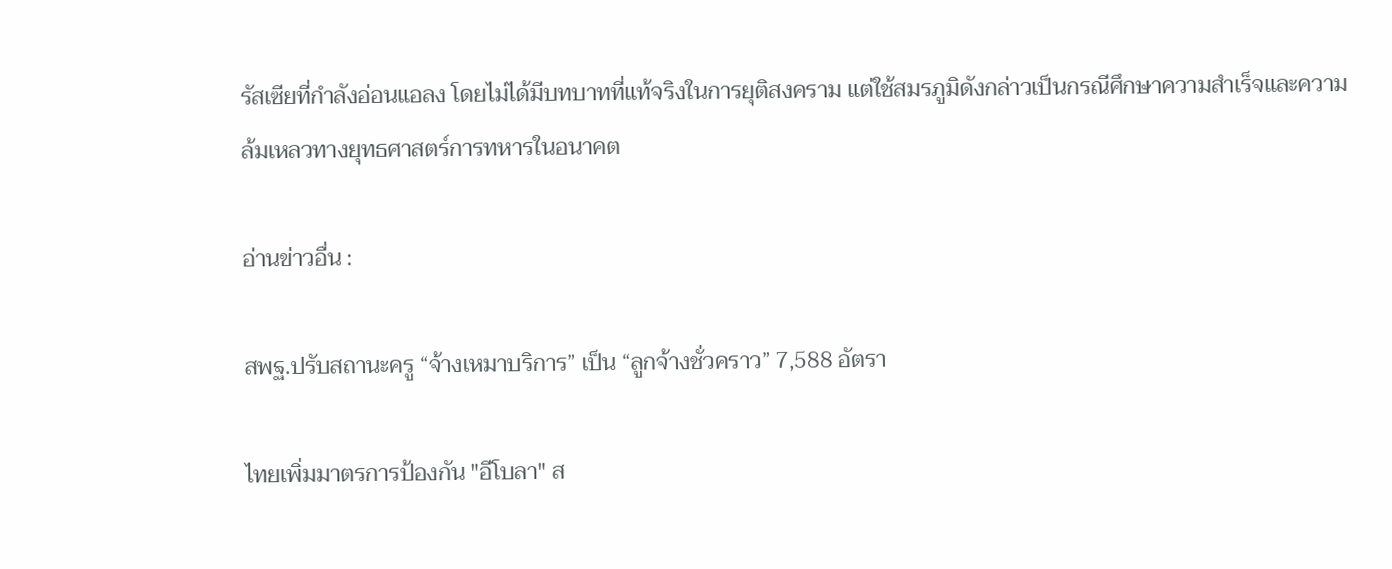รัสเซียที่กำลังอ่อนแอลง โดยไม่ได้มีบทบาทที่แท้จริงในการยุติสงคราม แต่ใช้สมรภูมิดังกล่าวเป็นกรณีศึกษาความสำเร็จและความล้มเหลวทางยุทธศาสตร์การทหารในอนาคต

อ่านข่าวอื่น :

สพฐ.ปรับสถานะครู “จ้างเหมาบริการ” เป็น “ลูกจ้างชั่วคราว” 7,588 อัตรา

ไทยเพิ่มมาตรการป้องกัน "อีโบลา" ส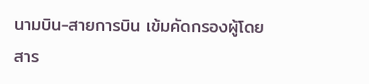นามบิน-สายการบิน เข้มคัดกรองผู้โดยสาร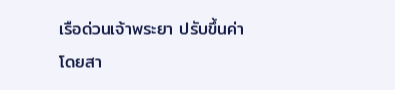เรือด่วนเจ้าพระยา ปรับขึ้นค่าโดยสา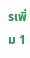รเพิ่ม 1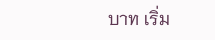บาท เริ่ม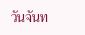วันจันท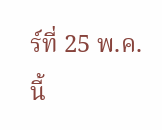ร์ที่ 25 พ.ค.นี้